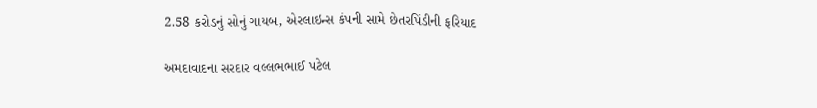2.58 કરોડનું સોનું ગાયબ, એરલાઇન્સ કંપની સામે છેતરપિંડીની ફરિયાદ

અમદાવાદના સરદાર વલ્લભભાઈ પટેલ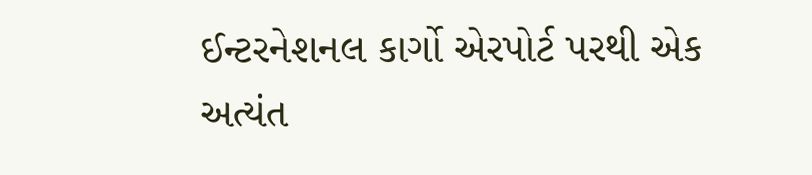ઈન્ટરનેશનલ કાર્ગો એરપોર્ટ પરથી એક અત્યંત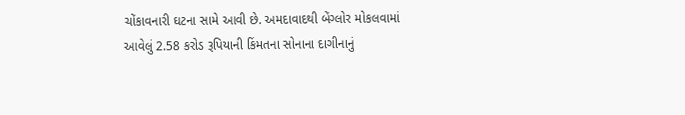ચોંકાવનારી ઘટના સામે આવી છે. અમદાવાદથી બેંગ્લોર મોકલવામાં આવેલું 2.58 કરોડ રૂપિયાની કિંમતના સોનાના દાગીનાનું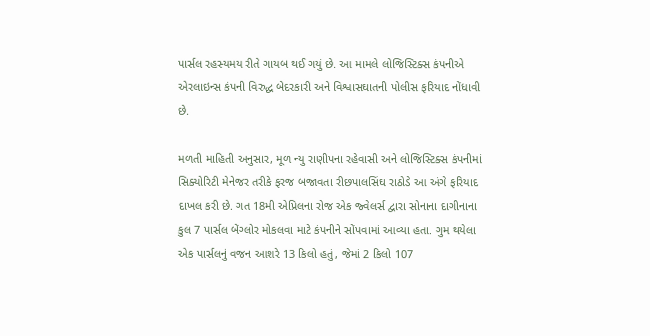પાર્સલ રહસ્યમય રીતે ગાયબ થઈ ગયું છે. આ મામલે લોજિસ્ટિક્સ કંપનીએ એરલાઇન્સ કંપની વિરુદ્ધ બેદરકારી અને વિશ્વાસઘાતની પોલીસ ફરિયાદ નોંધાવી છે.

મળતી માહિતી અનુસાર, મૂળ ન્યુ રાણીપના રહેવાસી અને લોજિસ્ટિક્સ કંપનીમાં સિક્યોરિટી મેનેજર તરીકે ફરજ બજાવતા રીછપાલસિંઘ રાઠોડે આ અંગે ફરિયાદ દાખલ કરી છે. ગત 18મી એપ્રિલના રોજ એક જ્વેલર્સ દ્વારા સોનાના દાગીનાના કુલ 7 પાર્સલ બેંગ્લોર મોકલવા માટે કંપનીને સોંપવામાં આવ્યા હતા. ગુમ થયેલા એક પાર્સલનું વજન આશરે 13 કિલો હતું, જેમાં 2 કિલો 107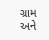ગ્રામ અને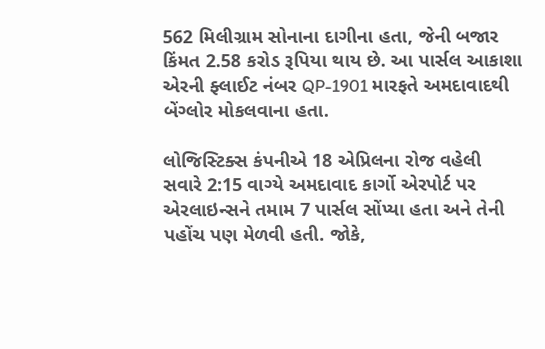562 મિલીગ્રામ સોનાના દાગીના હતા, જેની બજાર કિંમત 2.58 કરોડ રૂપિયા થાય છે. આ પાર્સલ આકાશા એરની ફ્લાઈટ નંબર QP-1901 મારફતે અમદાવાદથી બેંગ્લોર મોકલવાના હતા.

લોજિસ્ટિક્સ કંપનીએ 18 એપ્રિલના રોજ વહેલી સવારે 2:15 વાગ્યે અમદાવાદ કાર્ગો એરપોર્ટ પર એરલાઇન્સને તમામ 7 પાર્સલ સોંપ્યા હતા અને તેની પહોંચ પણ મેળવી હતી. જોકે,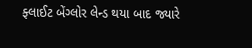ફ્લાઈટ બેંગ્લોર લેન્ડ થયા બાદ જ્યારે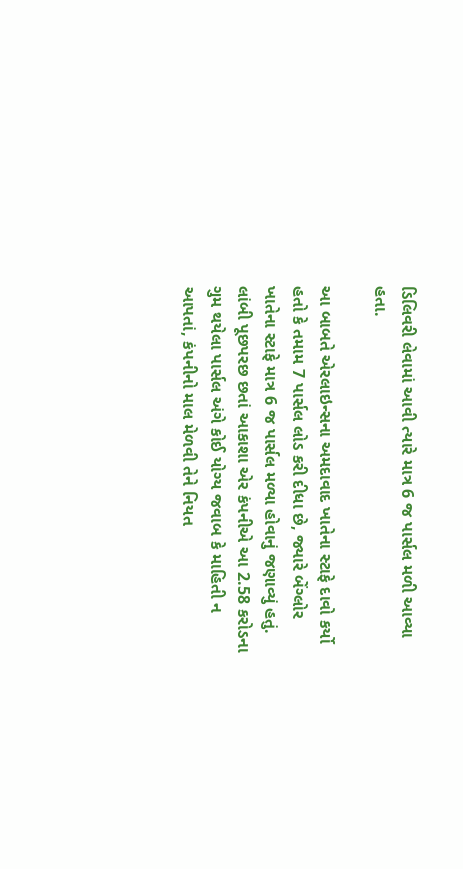ડિલિવરી લેવામાં આવી ત્યારે માત્ર 6 જ પાર્સલ મળી આવ્યા હતા.

આ બાબતે એરલાઇન્સના અમદાવાદ ખાતેના સ્ટાફે દાવો કર્યો હતો કે તમામ 7 પાર્સલ લોડ કરી દીધા છે, જ્યારે બેંગ્લોર ખાતેના સ્ટાફે માત્ર 6 જ પાર્સલ મળ્યા હોવાનું જણાવ્યું હતું. લાંબી પૂછપરછ છતાં આકાશા એર કંપનીએ આ 2.58 કરોડના ગુમ થયેલા પાર્સલ અંગે કોઈ યોગ્ય જવાબ કે માહિતી ન આપતાં, કંપનીનો માલ મેળવી તેને નિયત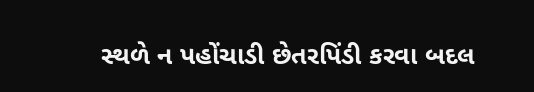સ્થળે ન પહોંચાડી છેતરપિંડી કરવા બદલ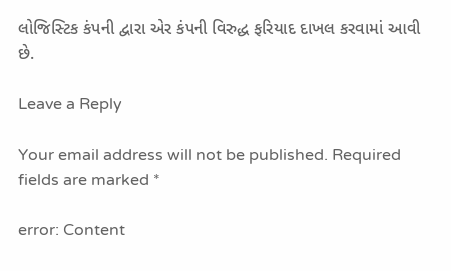લોજિસ્ટિક કંપની દ્વારા એર કંપની વિરુદ્ધ ફરિયાદ દાખલ કરવામાં આવી છે.

Leave a Reply

Your email address will not be published. Required fields are marked *

error: Content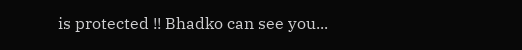is protected !! Bhadko can see you...